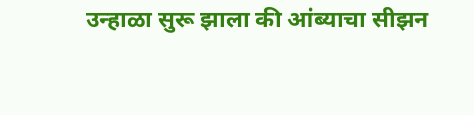उन्हाळा सुरू झाला की आंब्याचा सीझन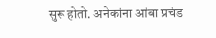सुरू होतो. अनेकांना आंबा प्रचंड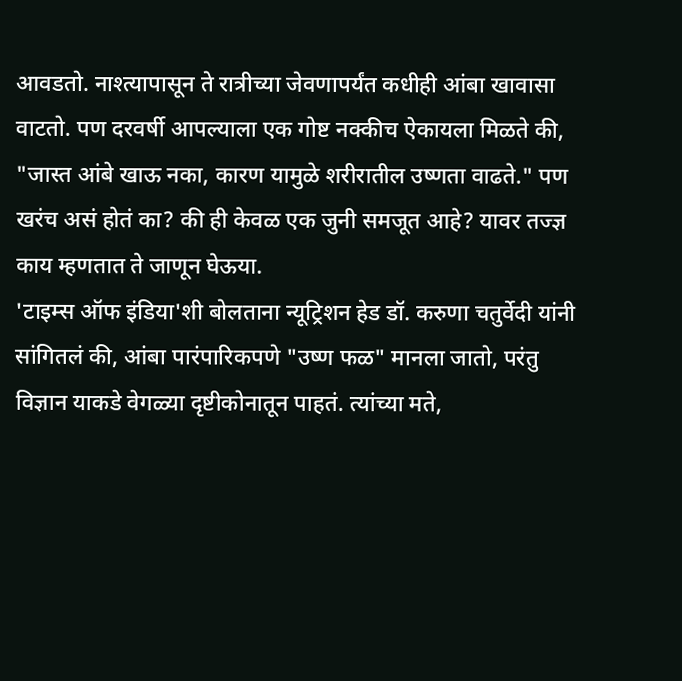आवडतो. नाश्त्यापासून ते रात्रीच्या जेवणापर्यंत कधीही आंबा खावासा वाटतो. पण दरवर्षी आपल्याला एक गोष्ट नक्कीच ऐकायला मिळते की, "जास्त आंबे खाऊ नका, कारण यामुळे शरीरातील उष्णता वाढते." पण खरंच असं होतं का? की ही केवळ एक जुनी समजूत आहे? यावर तज्ज्ञ काय म्हणतात ते जाणून घेऊया.
'टाइम्स ऑफ इंडिया'शी बोलताना न्यूट्रिशन हेड डॉ. करुणा चतुर्वेदी यांनी सांगितलं की, आंबा पारंपारिकपणे "उष्ण फळ" मानला जातो, परंतु विज्ञान याकडे वेगळ्या दृष्टीकोनातून पाहतं. त्यांच्या मते,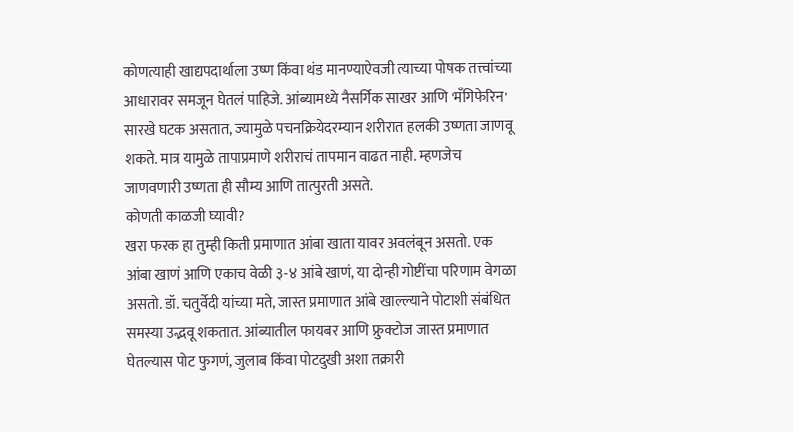कोणत्याही खाद्यपदार्थाला उष्ण किंवा थंड मानण्याऐवजी त्याच्या पोषक तत्त्वांच्या आधारावर समजून घेतलं पाहिजे. आंब्यामध्ये नैसर्गिक साखर आणि 'मॅंगिफेरिन' सारखे घटक असतात, ज्यामुळे पचनक्रियेदरम्यान शरीरात हलकी उष्णता जाणवू शकते. मात्र यामुळे तापाप्रमाणे शरीराचं तापमान वाढत नाही. म्हणजेच जाणवणारी उष्णता ही सौम्य आणि तात्पुरती असते.
कोणती काळजी घ्यावी?
खरा फरक हा तुम्ही किती प्रमाणात आंबा खाता यावर अवलंबून असतो. एक आंबा खाणं आणि एकाच वेळी ३-४ आंबे खाणं, या दोन्ही गोष्टींचा परिणाम वेगळा असतो. डॉ. चतुर्वेदी यांच्या मते, जास्त प्रमाणात आंबे खाल्ल्याने पोटाशी संबंधित समस्या उद्भवू शकतात. आंब्यातील फायबर आणि फ्रुक्टोज जास्त प्रमाणात घेतल्यास पोट फुगणं, जुलाब किंवा पोटदुखी अशा तक्रारी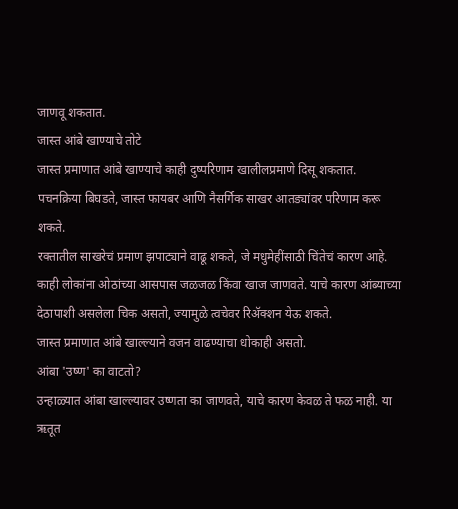जाणवू शकतात.
जास्त आंबे खाण्याचे तोटे
जास्त प्रमाणात आंबे खाण्याचे काही दुष्परिणाम खालीलप्रमाणे दिसू शकतात.
पचनक्रिया बिघडते, जास्त फायबर आणि नैसर्गिक साखर आतड्यांवर परिणाम करू शकते.
रक्तातील साखरेचं प्रमाण झपाट्याने वाढू शकते, जे मधुमेहींसाठी चिंतेचं कारण आहे.
काही लोकांना ओठांच्या आसपास जळजळ किंवा खाज जाणवते. याचे कारण आंब्याच्या देठापाशी असलेला चिक असतो, ज्यामुळे त्वचेवर रिॲक्शन येऊ शकते.
जास्त प्रमाणात आंबे खाल्ल्याने वजन वाढण्याचा धोकाही असतो.
आंबा 'उष्ण' का वाटतो?
उन्हाळ्यात आंबा खाल्ल्यावर उष्णता का जाणवते, याचे कारण केवळ ते फळ नाही. या ऋतूत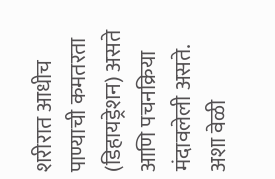शरीरात आधीच पाण्याची कमतरता (डिहायड्रेशन) असते आणि पचनक्रिया मंदावलेली असते. अशा वेळी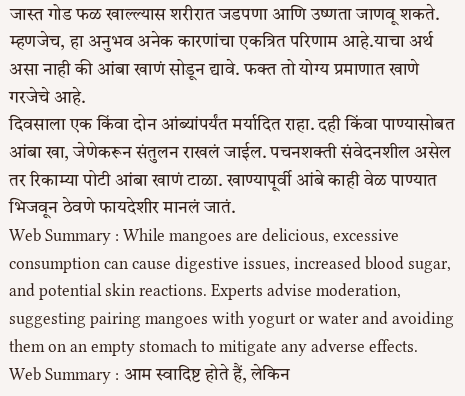जास्त गोड फळ खाल्ल्यास शरीरात जडपणा आणि उष्णता जाणवू शकते. म्हणजेच, हा अनुभव अनेक कारणांचा एकत्रित परिणाम आहे.याचा अर्थ असा नाही की आंबा खाणं सोडून द्यावे. फक्त तो योग्य प्रमाणात खाणे गरजेचे आहे.
दिवसाला एक किंवा दोन आंब्यांपर्यंत मर्यादित राहा. दही किंवा पाण्यासोबत आंबा खा, जेणेकरून संतुलन राखलं जाईल. पचनशक्ती संवेदनशील असेल तर रिकाम्या पोटी आंबा खाणं टाळा. खाण्यापूर्वी आंबे काही वेळ पाण्यात भिजवून ठेवणे फायदेशीर मानलं जातं.
Web Summary : While mangoes are delicious, excessive consumption can cause digestive issues, increased blood sugar, and potential skin reactions. Experts advise moderation, suggesting pairing mangoes with yogurt or water and avoiding them on an empty stomach to mitigate any adverse effects.
Web Summary : आम स्वादिष्ट होते हैं, लेकिन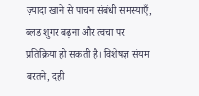ज़्यादा खाने से पाचन संबंधी समस्याएँ, ब्लड शुगर बढ़ना और त्वचा पर प्रतिक्रिया हो सकती है। विशेषज्ञ संयम बरतने, दही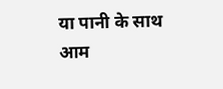या पानी के साथ आम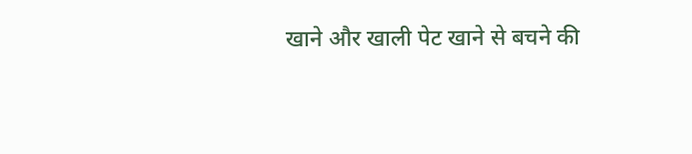खाने और खाली पेट खाने से बचने की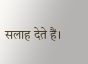सलाह देते हैं।